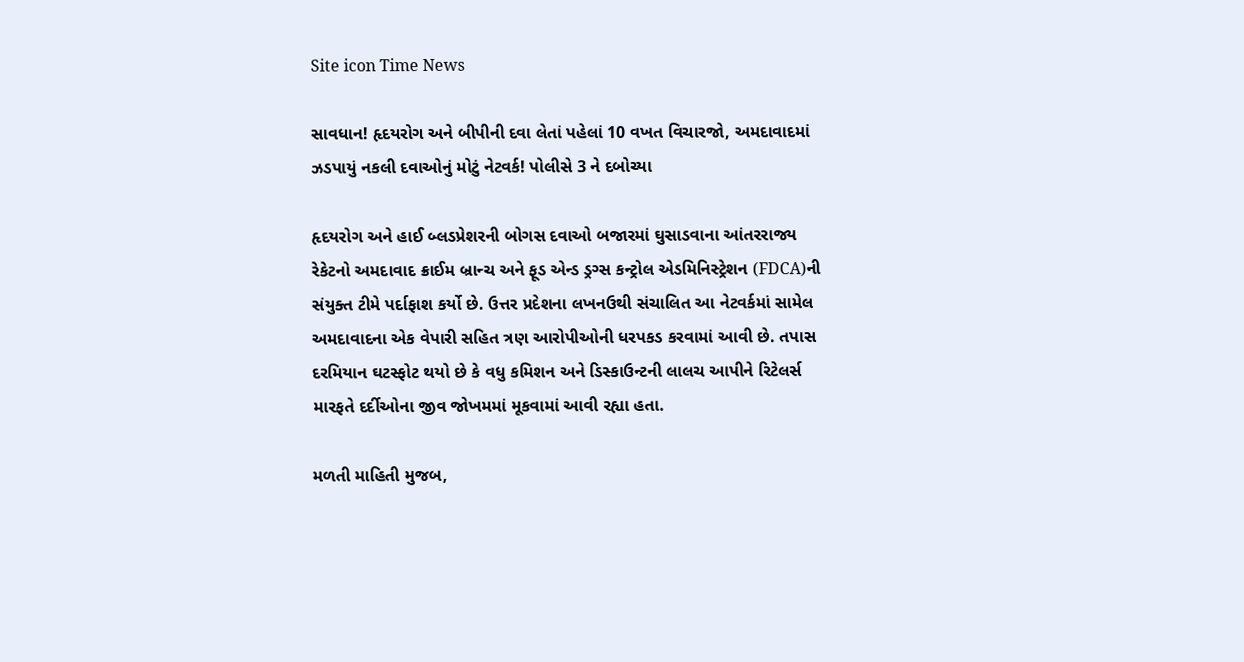Site icon Time News

સાવધાન! હૃદયરોગ અને બીપીની દવા લેતાં પહેલાં 10 વખત વિચારજો, અમદાવાદમાં ઝડપાયું નકલી દવાઓનું મોટું નેટવર્ક! પોલીસે 3 ને દબોચ્યા

હૃદયરોગ અને હાઈ બ્લડપ્રેશરની બોગસ દવાઓ બજારમાં ઘુસાડવાના આંતરરાજ્ય રેકેટનો અમદાવાદ ક્રાઈમ બ્રાન્ચ અને ફૂડ એન્ડ ડ્રગ્સ કન્ટ્રોલ એડમિનિસ્ટ્રેશન (FDCA)ની સંયુક્ત ટીમે પર્દાફાશ કર્યો છે. ઉત્તર પ્રદેશના લખનઉથી સંચાલિત આ નેટવર્કમાં સામેલ અમદાવાદના એક વેપારી સહિત ત્રણ આરોપીઓની ધરપકડ કરવામાં આવી છે. તપાસ દરમિયાન ઘટસ્ફોટ થયો છે કે વધુ કમિશન અને ડિસ્કાઉન્ટની લાલચ આપીને રિટેલર્સ મારફતે દર્દીઓના જીવ જોખમમાં મૂકવામાં આવી રહ્યા હતા.

મળતી માહિતી મુજબ,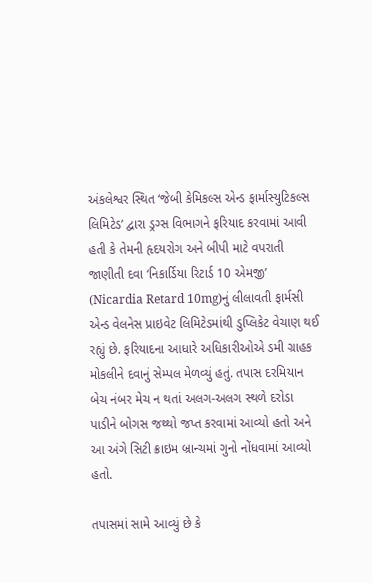અંકલેશ્વર સ્થિત ‘જેબી કેમિકલ્સ એન્ડ ફાર્માસ્યુટિકલ્સ લિમિટેડ’ દ્વારા ડ્રગ્સ વિભાગને ફરિયાદ કરવામાં આવી હતી કે તેમની હૃદયરોગ અને બીપી માટે વપરાતી જાણીતી દવા ‘નિકાર્ડિયા રિટાર્ડ 10 એમજી’ (Nicardia Retard 10mg)નું લીલાવતી ફાર્મસી એન્ડ વેલનેસ પ્રાઇવેટ લિમિટેડમાંથી ડુપ્લિકેટ વેચાણ થઈ રહ્યું છે. ફરિયાદના આધારે અધિકારીઓએ ડમી ગ્રાહક મોકલીને દવાનું સેમ્પલ મેળવ્યું હતું. તપાસ દરમિયાન બેચ નંબર મેચ ન થતાં અલગ-અલગ સ્થળે દરોડા પાડીને બોગસ જથ્થો જપ્ત કરવામાં આવ્યો હતો અને આ અંગે સિટી ક્રાઇમ બ્રાન્ચમાં ગુનો નોંધવામાં આવ્યો હતો.

તપાસમાં સામે આવ્યું છે કે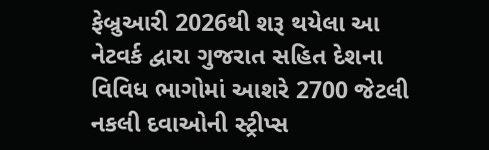ફેબ્રુઆરી 2026થી શરૂ થયેલા આ નેટવર્ક દ્વારા ગુજરાત સહિત દેશના વિવિધ ભાગોમાં આશરે 2700 જેટલી નકલી દવાઓની સ્ટ્રીપ્સ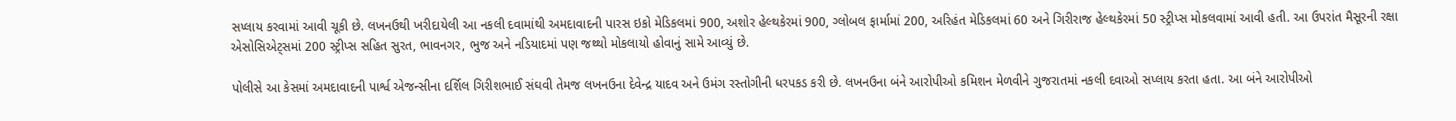સપ્લાય કરવામાં આવી ચૂકી છે. લખનઉથી ખરીદાયેલી આ નકલી દવામાંથી અમદાવાદની પારસ ઇકો મેડિકલમાં 900, અશોર હેલ્થકેરમાં 900, ગ્લોબલ ફાર્મામાં 200, અરિહંત મેડિકલમાં 60 અને ગિરીરાજ હેલ્થકેરમાં 50 સ્ટ્રીપ્સ મોકલવામાં આવી હતી. આ ઉપરાંત મૈસૂરની રક્ષા એસોસિએટ્સમાં 200 સ્ટ્રીપ્સ સહિત સુરત, ભાવનગર, ભુજ અને નડિયાદમાં પણ જથ્થો મોકલાયો હોવાનું સામે આવ્યું છે.

પોલીસે આ કેસમાં અમદાવાદની પાર્શ્વ એજન્સીના દર્શિલ ગિરીશભાઈ સંઘવી તેમજ લખનઉના દેવેન્દ્ર યાદવ અને ઉમંગ રસ્તોગીની ધરપકડ કરી છે. લખનઉના બંને આરોપીઓ કમિશન મેળવીને ગુજરાતમાં નકલી દવાઓ સપ્લાય કરતા હતા. આ બંને આરોપીઓ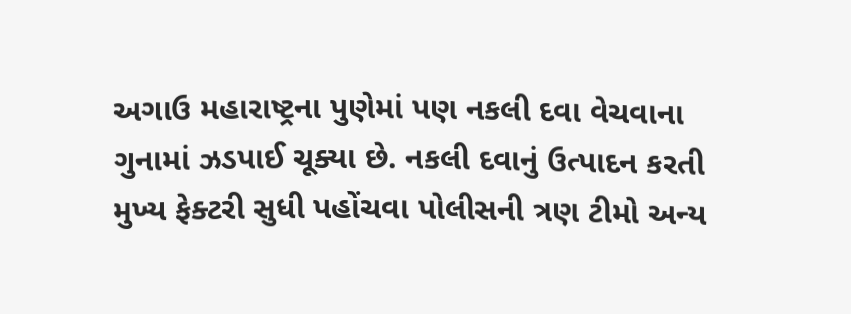અગાઉ મહારાષ્ટ્રના પુણેમાં પણ નકલી દવા વેચવાના ગુનામાં ઝડપાઈ ચૂક્યા છે. નકલી દવાનું ઉત્પાદન કરતી મુખ્ય ફેક્ટરી સુધી પહોંચવા પોલીસની ત્રણ ટીમો અન્ય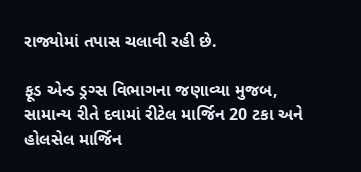રાજ્યોમાં તપાસ ચલાવી રહી છે.

ફૂડ એન્ડ ડ્રગ્સ વિભાગના જણાવ્યા મુજબ, સામાન્ય રીતે દવામાં રીટેલ માર્જિન 20 ટકા અને હોલસેલ માર્જિન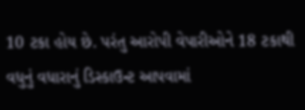10 ટકા હોય છે. પરંતુ આરોપી વેપારીઓને 18 ટકાથી વધુનું વધારાનું ડિસ્કાઉન્ટ આપવામાં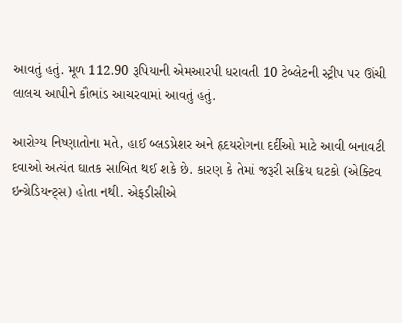આવતું હતું. મૂળ 112.90 રૂપિયાની એમઆરપી ધરાવતી 10 ટેબ્લેટની સ્ટ્રીપ પર ઊંચી લાલચ આપીને કૌભાંડ આચરવામાં આવતું હતું.

આરોગ્ય નિષ્ણાતોના મતે, હાઈ બ્લડપ્રેશર અને હૃદયરોગના દર્દીઓ માટે આવી બનાવટી દવાઓ અત્યંત ઘાતક સાબિત થઈ શકે છે. કારણ કે તેમાં જરૂરી સક્રિય ઘટકો (એક્ટિવ ઇન્ગ્રેડિયન્ટ્સ) હોતા નથી. એફડીસીએ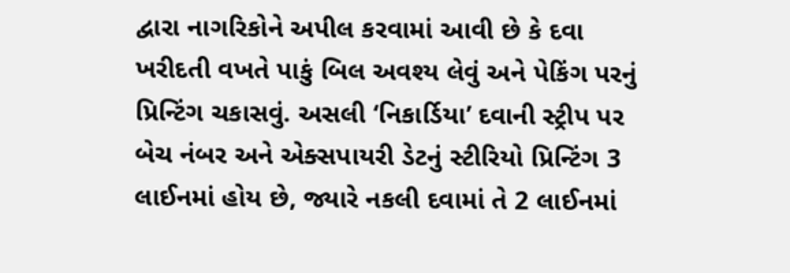દ્વારા નાગરિકોને અપીલ કરવામાં આવી છે કે દવા ખરીદતી વખતે પાકું બિલ અવશ્ય લેવું અને પેકિંગ પરનું પ્રિન્ટિંગ ચકાસવું. અસલી ‘નિકાર્ડિયા’ દવાની સ્ટ્રીપ પર બેચ નંબર અને એક્સપાયરી ડેટનું સ્ટીરિયો પ્રિન્ટિંગ 3 લાઈનમાં હોય છે, જ્યારે નકલી દવામાં તે 2 લાઈનમાં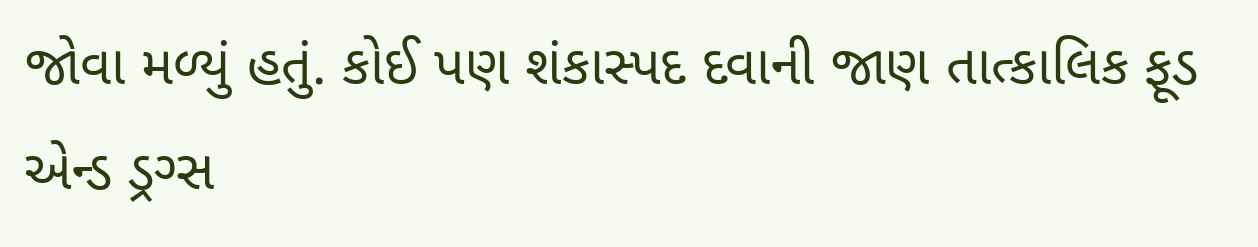જોવા મળ્યું હતું. કોઈ પણ શંકાસ્પદ દવાની જાણ તાત્કાલિક ફૂડ એન્ડ ડ્રગ્સ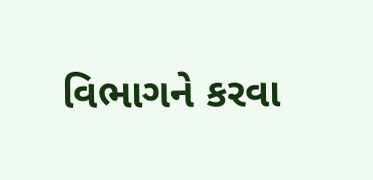વિભાગને કરવા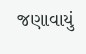જણાવાયું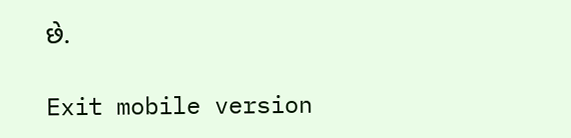છે.

Exit mobile version